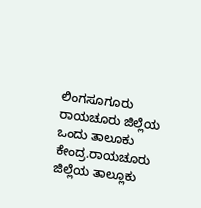ಲಿಂಗಸೂಗೂರು ರಾಯಚೂರು ಜಿಲ್ಲೆಯ ಒಂದು ತಾಲೂಕು ಕೇಂದ್ರ.ರಾಯಚೂರು ಜಿಲ್ಲೆಯ ತಾಲ್ಲೂಕು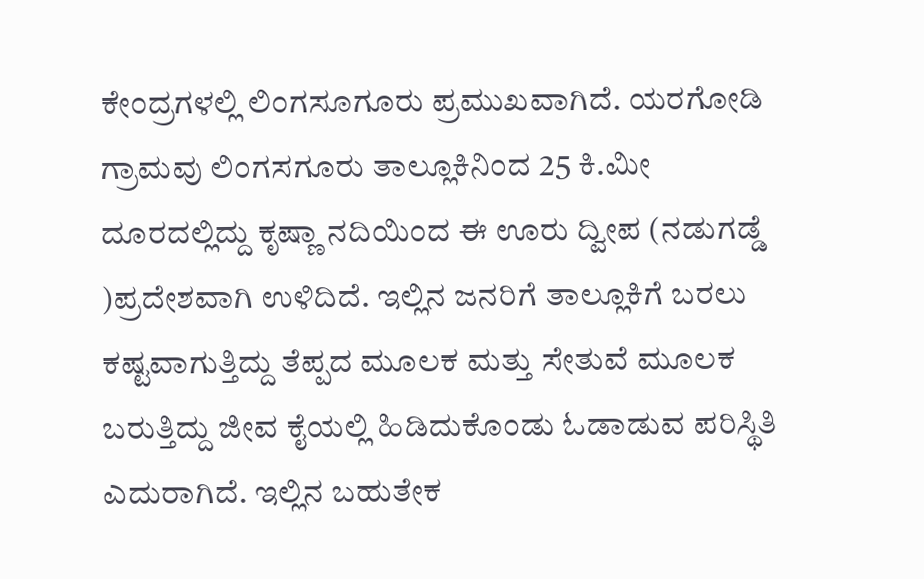ಕೇಂದ್ರಗಳಲ್ಲಿ ಲಿಂಗಸೂಗೂರು ಪ್ರಮುಖವಾಗಿದೆ. ಯರಗೋಡಿ ಗ್ರಾಮವು ಲಿಂಗಸಗೂರು ತಾಲ್ಲೂಕಿನಿಂದ 25 ಕಿ.ಮೀ ದೂರದಲ್ಲಿದ್ದು ಕೃಷ್ಣಾ ನದಿಯಿಂದ ಈ ಊರು ದ್ವೀಪ (ನಡುಗಡ್ಡೆ )ಪ್ರದೇಶವಾಗಿ ಉಳಿದಿದೆ. ಇಲ್ಲಿನ ಜನರಿಗೆ ತಾಲ್ಲೂಕಿಗೆ ಬರಲು ಕಷ್ಟವಾಗುತ್ತಿದ್ದು ತೆಪ್ಪದ ಮೂಲಕ ಮತ್ತು ಸೇತುವೆ ಮೂಲಕ ಬರುತ್ತಿದ್ದು ಜೀವ ಕೈಯಲ್ಲಿ ಹಿಡಿದುಕೊಂಡು ಓಡಾಡುವ ಪರಿಸ್ಥಿತಿ ಎದುರಾಗಿದೆ. ಇಲ್ಲಿನ ಬಹುತೇಕ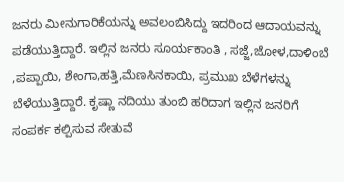ಜನರು ಮೀನುಗಾರಿಕೆಯನ್ನು ಅವಲಂಬಿಸಿದ್ದು ಇದರಿಂದ ಆದಾಯವನ್ನು ಪಡೆಯುತ್ತಿದ್ದಾರೆ. ಇಲ್ಲಿನ ಜನರು ಸೂರ್ಯಕಾಂತಿ , ಸಜ್ಜೆ,ಜೋಳ,ದಾಳಿಂಬೆ ,ಪಪ್ಪಾಯಿ, ಶೇಂಗಾ,ಹತ್ತಿ,ಮೆಣಸಿನಕಾಯಿ, ಪ್ರಮುಖ ಬೆಳೆಗಳನ್ನು ಬೆಳೆಯುತ್ತಿದ್ದಾರೆ. ಕೃಷ್ಣಾ ನದಿಯು ತುಂಬಿ ಹರಿದಾಗ ಇಲ್ಲಿನ ಜನರಿಗೆ ಸಂಪರ್ಕ ಕಲ್ಪಿಸುವ ಸೇತುವೆ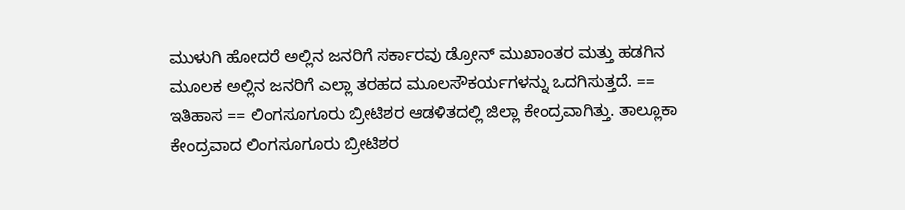ಮುಳುಗಿ ಹೋದರೆ ಅಲ್ಲಿನ ಜನರಿಗೆ ಸರ್ಕಾರವು ಡ್ರೋನ್ ಮುಖಾಂತರ ಮತ್ತು ಹಡಗಿನ ಮೂಲಕ ಅಲ್ಲಿನ ಜನರಿಗೆ ಎಲ್ಲಾ ತರಹದ ಮೂಲಸೌಕರ್ಯಗಳನ್ನು ಒದಗಿಸುತ್ತದೆ. == ಇತಿಹಾಸ == ಲಿಂಗಸೂಗೂರು ಬ್ರೀಟಿಶರ ಆಡಳಿತದಲ್ಲಿ ಜಿಲ್ಲಾ ಕೇಂದ್ರವಾಗಿತ್ತು. ತಾಲ್ಲೂಕಾ ಕೇಂದ್ರವಾದ ಲಿಂಗಸೂಗೂರು ಬ್ರೀಟಿಶರ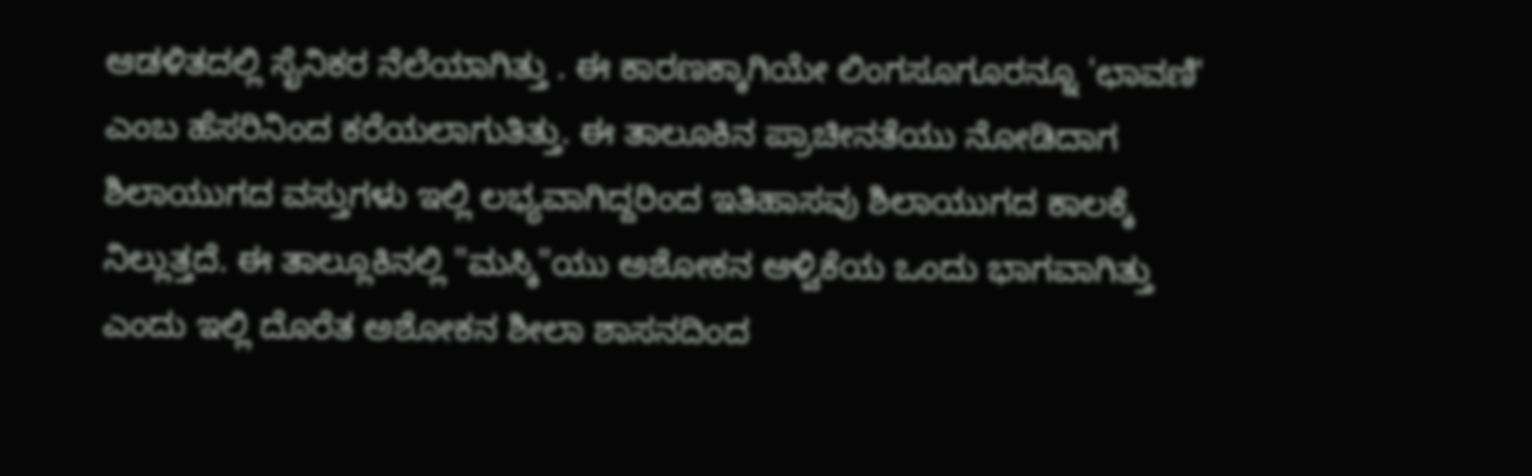ಆಡಳಿತದಲ್ಲಿ ಸೈನಿಕರ ನೆಲೆಯಾಗಿತ್ತು . ಈ ಕಾರಣಕ್ಕಾಗಿಯೇ ಲಿಂಗಸೂಗೂರನ್ನೂ 'ಛಾವಣಿ' ಎಂಬ ಹೆಸರಿನಿಂದ ಕರೆಯಲಾಗುತಿತ್ತು. ಈ ತಾಲೂಕಿನ ಪ್ರಾಚೀನತೆಯು ನೋಡಿದಾಗ ಶಿಲಾಯುಗದ ವಸ್ತುಗಳು ಇಲ್ಲಿ ಲಭ್ಯವಾಗಿದ್ದರಿಂದ ಇತಿಹಾಸವು ಶಿಲಾಯುಗದ ಕಾಲಕ್ಕೆ ನಿಲ್ಲುತ್ತದೆ. ಈ ತಾಲ್ಲೂಕಿನಲ್ಲಿ "ಮಸ್ಕಿ"ಯು ಅಶೋಕನ ಆಳ್ವಿಕೆಯ ಒಂದು ಭಾಗವಾಗಿತ್ತು ಎಂದು ಇಲ್ಲಿ ದೊರೆತ ಅಶೋಕನ ಶೀಲಾ ಶಾಸನದಿಂದ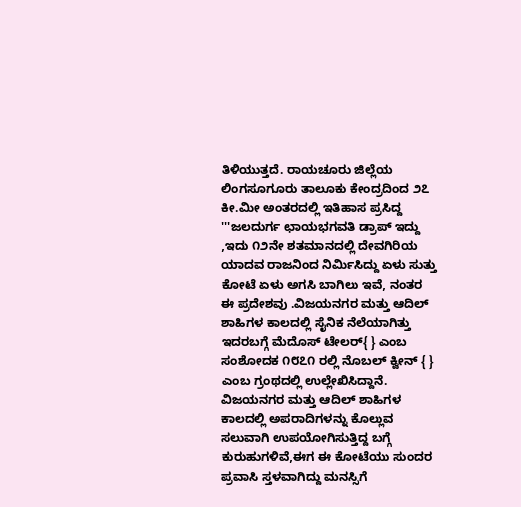ತಿಳಿಯುತ್ತದೆ. ರಾಯಚೂರು ಜಿಲ್ಲೆಯ ಲಿಂಗಸೂಗೂರು ‍‍ತಾಲೂಕು ಕೇಂದ್ರದಿಂದ ೨೭ ಕೀ.ಮೀ ಅಂತರದಲ್ಲಿ ಇತಿಹಾಸ ಪ್ರಸಿದ್ದ '''ಜಲದುರ್ಗ ಛಾಯಭಗವತಿ ಡ್ರಾಪ್ ಇದ್ದು ,ಇದು ೧೨ನೇ ಶತಮಾನದಲ್ಲಿ ದೇವಗಿರಿಯ ಯಾದವ ರಾಜನಿಂದ ನಿರ್ಮಿಸಿದ್ದು ಏಳು ಸುತ್ತು ಕೋಟೆ ಏಳು ಅಗಸಿ ಬಾಗಿಲು ಇವೆ, ನಂತರ ಈ ಪ್ರದೇಶವು .ವಿಜಯನಗರ ಮತ್ತು ಆದಿಲ್ ಶಾಹಿಗಳ ಕಾಲದಲ್ಲಿ ಸೈನಿಕ ನೆಲೆಯಾಗಿತ್ತು ಇದರಬಗ್ಗೆ ಮೆದೊಸ್ ಟೇಲರ್{ } ಎಂಬ ಸಂಶೋದಕ ೧೮೭೧ ರಲ್ಲಿ ನೊಬಲ್ ಕ್ವೀನ್ { } ಎಂಬ ಗ್ರಂಥದಲ್ಲಿ ಉಲ್ಲೇಖಿಸಿದ್ದಾನೆ. ವಿಜಯನಗರ ಮತ್ತು ಆದಿಲ್ ಶಾಹಿಗಳ ಕಾಲದಲ್ಲಿ ಅಪರಾದಿಗಳನ್ನು ಕೊಲ್ಲುವ ಸಲುವಾಗಿ ಉಪಯೋಗಿಸುತ್ತಿದ್ದ ಬಗ್ಗೆ ಕುರುಹುಗಳಿವೆ,ಈಗ ಈ ಕೋಟೆಯು ಸುಂದರ ಪ್ರವಾಸಿ ಸ್ತಳವಾಗಿದ್ದು ಮನಸ್ಸಿಗೆ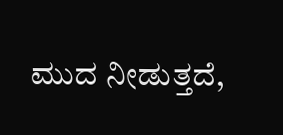ಮುದ ನೀಡುತ್ತದೆ,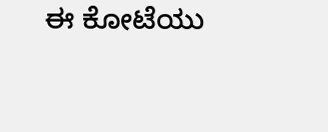ಈ ಕೋಟೆಯು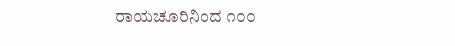ರಾಯಚೂರಿನಿಂದ ೧೦೦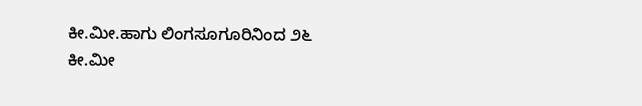ಕೀ.ಮೀ.ಹಾಗು ಲಿಂಗಸೂಗೂರಿನಿಂದ ೨೬ ಕೀ.ಮೀ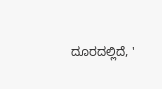ದೂರದಲ್ಲಿದೆ, '